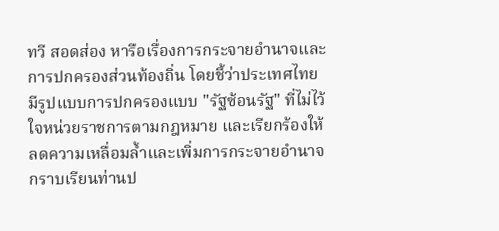ทวี สอดส่อง หารือเรื่องการกระจายอำนาจและการปกครองส่วนท้องถิ่น โดยชี้ว่าประเทศไทยมีรูปแบบการปกครองแบบ "รัฐซ้อนรัฐ" ที่ไม่ไว้ใจหน่วยราชการตามกฎหมาย และเรียกร้องให้ลดความเหลื่อมล้ำและเพิ่มการกระจายอำนาจ
กราบเรียนท่านป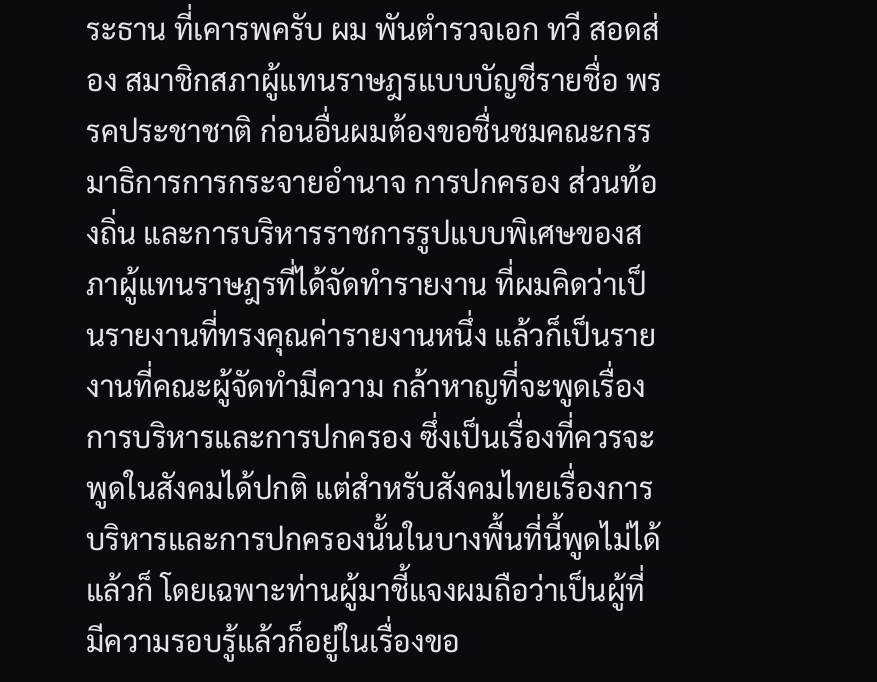ระธาน ที่เคารพครับ ผม พันตำรวจเอก ทวี สอดส่อง สมาชิกสภาผู้แทนราษฎรแบบบัญชีรายชื่อ พรรคประชาชาติ ก่อนอื่นผมต้องขอชื่นชมคณะกรรมาธิการการกระจายอำนาจ การปกครอง ส่วนท้องถิ่น และการบริหารราชการรูปแบบพิเศษของสภาผู้แทนราษฎรที่ได้จัดทำรายงาน ที่ผมคิดว่าเป็นรายงานที่ทรงคุณค่ารายงานหนึ่ง แล้วก็เป็นรายงานที่คณะผู้จัดทำมีความ กล้าหาญที่จะพูดเรื่องการบริหารและการปกครอง ซึ่งเป็นเรื่องที่ควรจะพูดในสังคมได้ปกติ แต่สำหรับสังคมไทยเรื่องการบริหารและการปกครองนั้นในบางพื้นที่นี้พูดไม่ได้ แล้วก็ โดยเฉพาะท่านผู้มาชี้แจงผมถือว่าเป็นผู้ที่มีความรอบรู้แล้วก็อยู่ในเรื่องขอ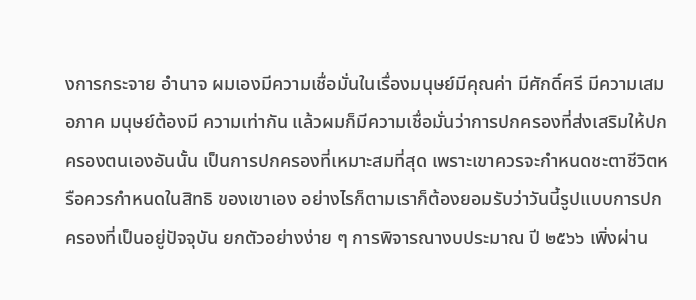งการกระจาย อำนาจ ผมเองมีความเชื่อมั่นในเรื่องมนุษย์มีคุณค่า มีศักดิ์ศรี มีความเสมอภาค มนุษย์ต้องมี ความเท่ากัน แล้วผมก็มีความเชื่อมั่นว่าการปกครองที่ส่งเสริมให้ปกครองตนเองอันนั้น เป็นการปกครองที่เหมาะสมที่สุด เพราะเขาควรจะกำหนดชะตาชีวิตหรือควรกำหนดในสิทธิ ของเขาเอง อย่างไรก็ตามเราก็ต้องยอมรับว่าวันนี้รูปแบบการปกครองที่เป็นอยู่ปัจจุบัน ยกตัวอย่างง่าย ๆ การพิจารณางบประมาณ ปี ๒๕๖๖ เพิ่งผ่าน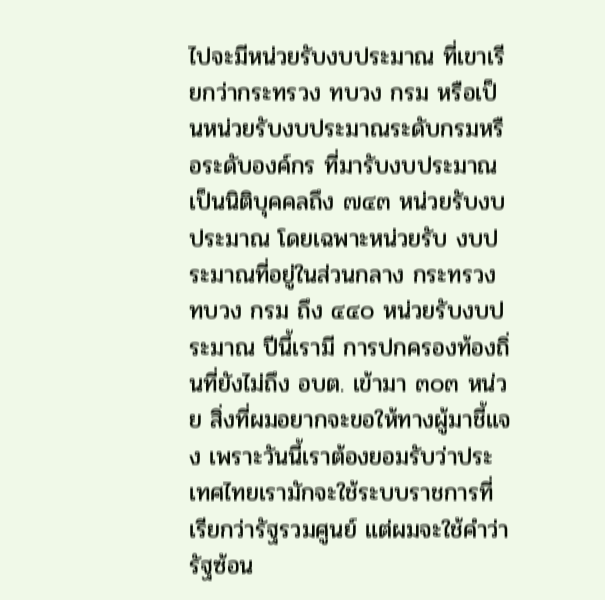ไปจะมีหน่วยรับงบประมาณ ที่เขาเรียกว่ากระทรวง ทบวง กรม หรือเป็นหน่วยรับงบประมาณระดับกรมหรือระดับองค์กร ที่มารับงบประมาณเป็นนิติบุคคลถึง ๗๔๓ หน่วยรับงบประมาณ โดยเฉพาะหน่วยรับ งบประมาณที่อยู่ในส่วนกลาง กระทรวง ทบวง กรม ถึง ๔๔๐ หน่วยรับงบประมาณ ปีนี้เรามี การปกครองท้องถิ่นที่ยังไม่ถึง อบต. เข้ามา ๓๐๓ หน่วย สิ่งที่ผมอยากจะขอให้ทางผู้มาชี้แจง เพราะวันนี้เราต้องยอมรับว่าประเทศไทยเรามักจะใช้ระบบราชการที่เรียกว่ารัฐรวมศูนย์ แต่ผมจะใช้คำว่า รัฐซ้อน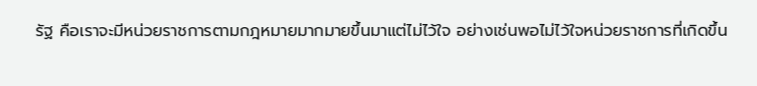รัฐ คือเราจะมีหน่วยราชการตามกฎหมายมากมายขึ้นมาแต่ไม่ไว้ใจ อย่างเช่นพอไม่ไว้ใจหน่วยราชการที่เกิดขึ้น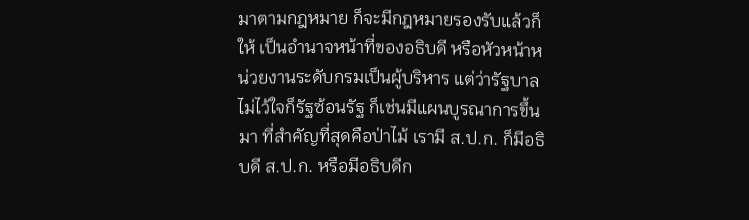มาตามกฎหมาย ก็จะมีกฎหมายรองรับแล้วก็ให้ เป็นอำนาจหน้าที่ของอธิบดี หรือหัวหน้าหน่วยงานระดับกรมเป็นผู้บริหาร แต่ว่ารัฐบาล ไม่ไว้ใจก็รัฐซ้อนรัฐ ก็เช่นมีแผนบูรณาการขึ้นมา ที่สำคัญที่สุดคือป่าไม้ เรามี ส.ป.ก. ก็มีอธิบดี ส.ป.ก. หรือมีอธิบดีก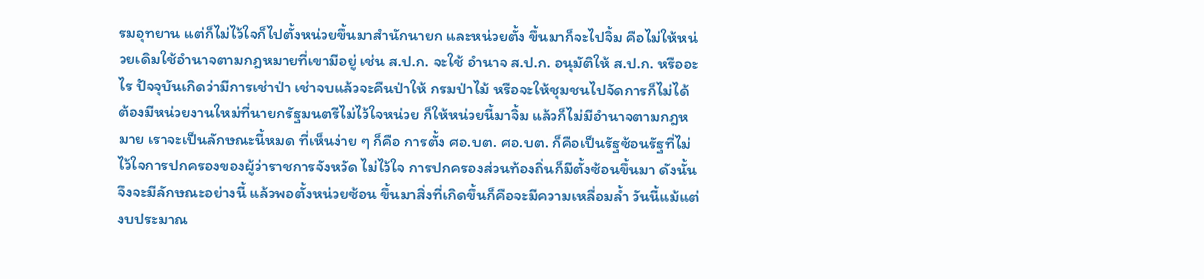รมอุทยาน แต่ก็ไม่ไว้ใจก็ไปตั้งหน่วยขึ้นมาสำนักนายก และหน่วยตั้ง ขึ้นมาก็จะไปจิ้ม คือไม่ให้หน่วยเดิมใช้อำนาจตามกฎหมายที่เขามีอยู่ เช่น ส.ป.ก. จะใช้ อำนาจ ส.ป.ก. อนุมัติให้ ส.ป.ก. หรืออะไร ปัจจุบันเกิดว่ามีการเช่าป่า เช่าจบแล้วจะคืนป่าให้ กรมป่าไม้ หรือจะให้ชุมชนไปจัดการก็ไม่ได้ ต้องมีหน่วยงานใหม่ที่นายกรัฐมนตรีไม่ไว้ใจหน่วย ก็ให้หน่วยนี้มาจิ้ม แล้วก็ไม่มีอำนาจตามกฎหมาย เราจะเป็นลักษณะนี้หมด ที่เห็นง่าย ๆ ก็คือ การตั้ง ศอ.บต. ศอ.บต. ก็คือเป็นรัฐซ้อนรัฐที่ไม่ไว้ใจการปกครองของผู้ว่าราชการจังหวัด ไม่ไว้ใจ การปกครองส่วนท้องถิ่นก็มีตั้งซ้อนขึ้นมา ดังนั้นจึงจะมีลักษณะอย่างนี้ แล้วพอตั้งหน่วยซ้อน ขึ้นมาสิ่งที่เกิดขึ้นก็คือจะมีความเหลื่อมล้ำ วันนี้แม้แต่งบประมาณ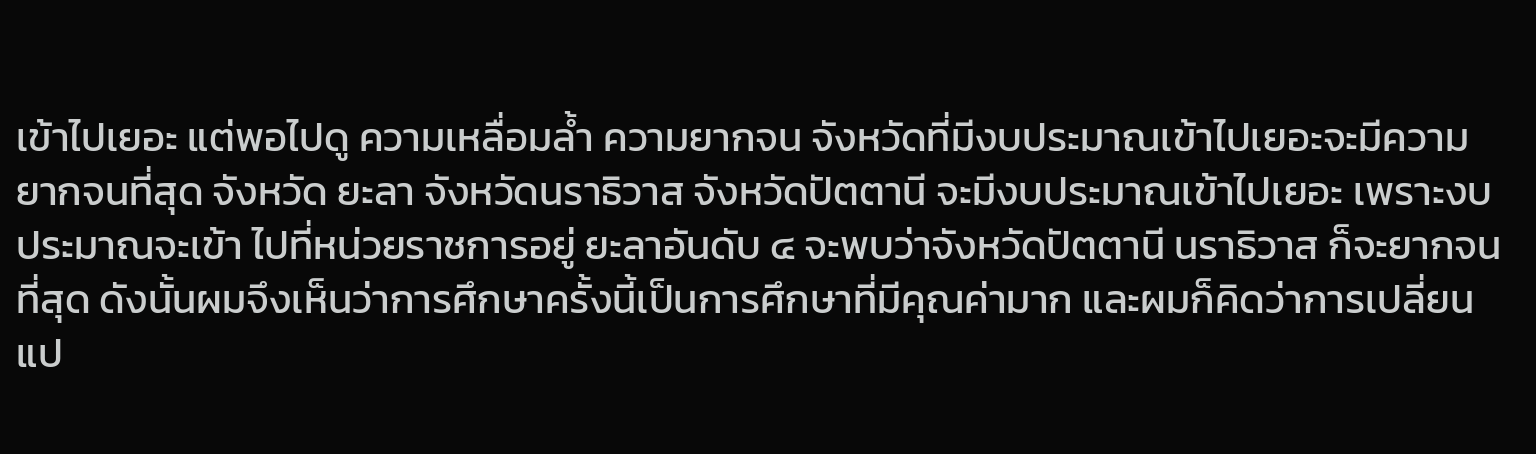เข้าไปเยอะ แต่พอไปดู ความเหลื่อมล้ำ ความยากจน จังหวัดที่มีงบประมาณเข้าไปเยอะจะมีความยากจนที่สุด จังหวัด ยะลา จังหวัดนราธิวาส จังหวัดปัตตานี จะมีงบประมาณเข้าไปเยอะ เพราะงบประมาณจะเข้า ไปที่หน่วยราชการอยู่ ยะลาอันดับ ๔ จะพบว่าจังหวัดปัตตานี นราธิวาส ก็จะยากจนที่สุด ดังนั้นผมจึงเห็นว่าการศึกษาครั้งนี้เป็นการศึกษาที่มีคุณค่ามาก และผมก็คิดว่าการเปลี่ยนแป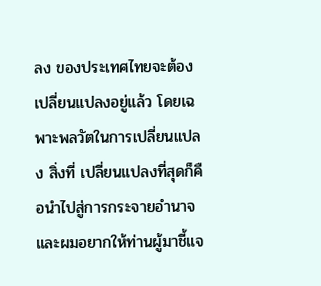ลง ของประเทศไทยจะต้องเปลี่ยนแปลงอยู่แล้ว โดยเฉพาะพลวัตในการเปลี่ยนแปลง สิ่งที่ เปลี่ยนแปลงที่สุดก็คือนำไปสู่การกระจายอำนาจ และผมอยากให้ท่านผู้มาชี้แจ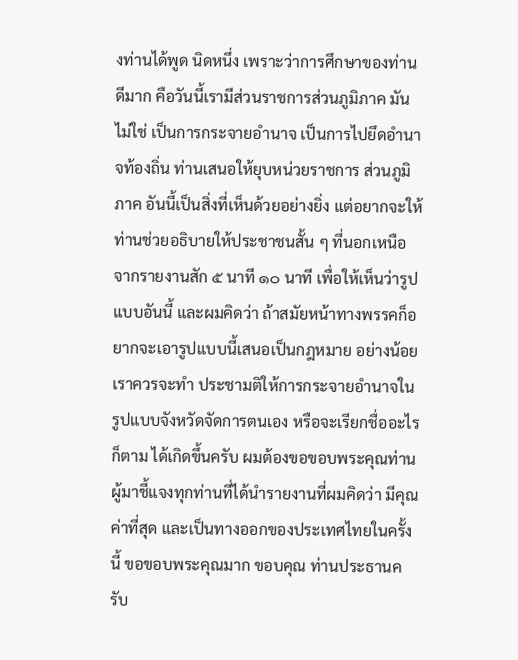งท่านได้พูด นิดหนึ่ง เพราะว่าการศึกษาของท่านดีมาก คือวันนี้เรามีส่วนราชการส่วนภูมิภาค มันไม่ใช่ เป็นการกระจายอำนาจ เป็นการไปยึดอำนาจท้องถิ่น ท่านเสนอให้ยุบหน่วยราชการ ส่วนภูมิภาค อันนี้เป็นสิ่งที่เห็นด้วยอย่างยิ่ง แต่อยากจะให้ท่านช่วยอธิบายให้ประชาชนสั้น ๆ ที่นอกเหนือจากรายงานสัก ๕ นาที ๑๐ นาที เพื่อให้เห็นว่ารูปแบบอันนี้ และผมคิดว่า ถ้าสมัยหน้าทางพรรคก็อยากจะเอารูปแบบนี้เสนอเป็นกฎหมาย อย่างน้อยเราควรจะทำ ประชามติให้การกระจายอำนาจในรูปแบบจังหวัดจัดการตนเอง หรือจะเรียกชื่ออะไรก็ตาม ได้เกิดขึ้นครับ ผมต้องขอขอบพระคุณท่านผู้มาชี้แจงทุกท่านที่ได้นำรายงานที่ผมคิดว่า มีคุณค่าที่สุด และเป็นทางออกของประเทศไทยในครั้งนี้ ขอขอบพระคุณมาก ขอบคุณ ท่านประธานครับ